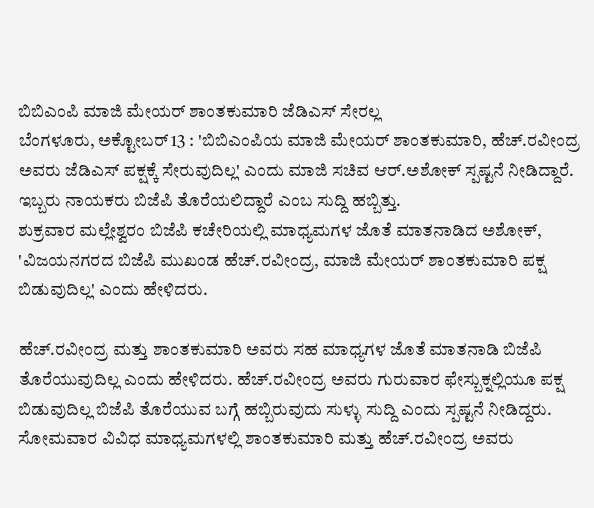ಬಿಬಿಎಂಪಿ ಮಾಜಿ ಮೇಯರ್ ಶಾಂತಕುಮಾರಿ ಜೆಡಿಎಸ್ ಸೇರಲ್ಲ
ಬೆಂಗಳೂರು, ಅಕ್ಟೋಬರ್ 13 : 'ಬಿಬಿಎಂಪಿಯ ಮಾಜಿ ಮೇಯರ್ ಶಾಂತಕುಮಾರಿ, ಹೆಚ್.ರವೀಂದ್ರ ಅವರು ಜೆಡಿಎಸ್ ಪಕ್ಷಕ್ಕೆ ಸೇರುವುದಿಲ್ಲ' ಎಂದು ಮಾಜಿ ಸಚಿವ ಆರ್.ಅಶೋಕ್ ಸ್ಪಷ್ಟನೆ ನೀಡಿದ್ದಾರೆ. ಇಬ್ಬರು ನಾಯಕರು ಬಿಜೆಪಿ ತೊರೆಯಲಿದ್ದಾರೆ ಎಂಬ ಸುದ್ದಿ ಹಬ್ಬಿತ್ತು.
ಶುಕ್ರವಾರ ಮಲ್ಲೇಶ್ವರಂ ಬಿಜೆಪಿ ಕಚೇರಿಯಲ್ಲಿ ಮಾಧ್ಯಮಗಳ ಜೊತೆ ಮಾತನಾಡಿದ ಅಶೋಕ್, 'ವಿಜಯನಗರದ ಬಿಜೆಪಿ ಮುಖಂಡ ಹೆಚ್.ರವೀಂದ್ರ, ಮಾಜಿ ಮೇಯರ್ ಶಾಂತಕುಮಾರಿ ಪಕ್ಷ ಬಿಡುವುದಿಲ್ಲ' ಎಂದು ಹೇಳಿದರು.

ಹೆಚ್.ರವೀಂದ್ರ ಮತ್ತು ಶಾಂತಕುಮಾರಿ ಅವರು ಸಹ ಮಾಧ್ಯಗಳ ಜೊತೆ ಮಾತನಾಡಿ ಬಿಜೆಪಿ ತೊರೆಯುವುದಿಲ್ಲ ಎಂದು ಹೇಳಿದರು. ಹೆಚ್.ರವೀಂದ್ರ ಅವರು ಗುರುವಾರ ಫೇಸ್ಬುಕ್ನಲ್ಲಿಯೂ ಪಕ್ಷ ಬಿಡುವುದಿಲ್ಲ ಬಿಜೆಪಿ ತೊರೆಯುವ ಬಗ್ಗೆ ಹಬ್ಬಿರುವುದು ಸುಳ್ಳು ಸುದ್ದಿ ಎಂದು ಸ್ಪಷ್ಟನೆ ನೀಡಿದ್ದರು.
ಸೋಮವಾರ ವಿವಿಧ ಮಾಧ್ಯಮಗಳಲ್ಲಿ ಶಾಂತಕುಮಾರಿ ಮತ್ತು ಹೆಚ್.ರವೀಂದ್ರ ಅವರು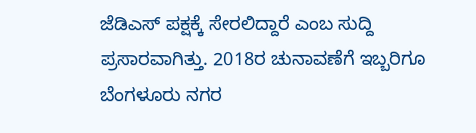ಜೆಡಿಎಸ್ ಪಕ್ಷಕ್ಕೆ ಸೇರಲಿದ್ದಾರೆ ಎಂಬ ಸುದ್ದಿ ಪ್ರಸಾರವಾಗಿತ್ತು. 2018ರ ಚುನಾವಣೆಗೆ ಇಬ್ಬರಿಗೂ ಬೆಂಗಳೂರು ನಗರ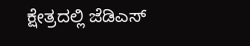ಕ್ಷೇತ್ರದಲ್ಲಿ ಜೆಡಿಎಸ್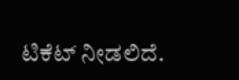ಟಿಕೆಟ್ ನೀಡಲಿದೆ.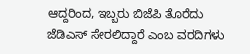ಆದ್ದರಿಂದ, ಇಬ್ಬರು ಬಿಜೆಪಿ ತೊರೆದು ಜೆಡಿಎಸ್ ಸೇರಲಿದ್ದಾರೆ ಎಂಬ ವರದಿಗಳು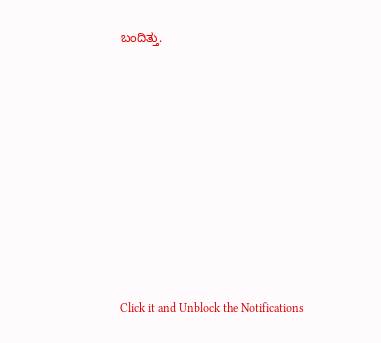ಬಂದಿತ್ತು.












Click it and Unblock the Notifications